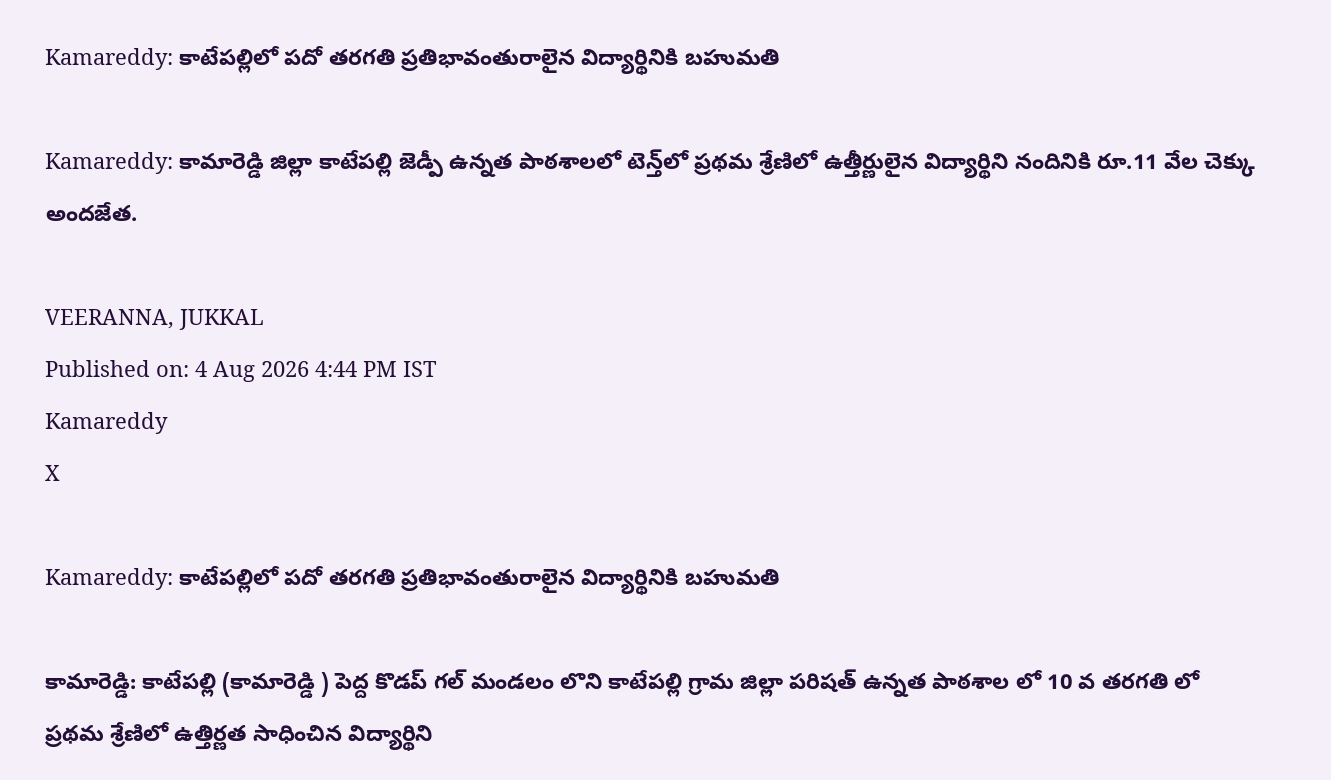Kamareddy: కాటేపల్లిలో పదో తరగతి ప్రతిభావంతురాలైన విద్యార్థినికి బహుమతి

Kamareddy: కామారెడ్డి జిల్లా కాటేపల్లి జెడ్పీ ఉన్నత పాఠశాలలో టెన్త్‌లో ప్రథమ శ్రేణిలో ఉత్తీర్ణులైన విద్యార్థిని నందినికి రూ.11 వేల చెక్కు అందజేత.

VEERANNA, JUKKAL
Published on: 4 Aug 2026 4:44 PM IST
Kamareddy
X

Kamareddy: కాటేపల్లిలో పదో తరగతి ప్రతిభావంతురాలైన విద్యార్థినికి బహుమతి

కామారెడ్డి: కాటేపల్లి (కామారెడ్డి ) పెద్ద కొడప్ గల్ మండలం లొని కాటేపల్లి గ్రామ జిల్లా పరిషత్ ఉన్నత పాఠశాల లో 10 వ తరగతి లో ప్రథమ శ్రేణిలో ఉత్తిర్ణత సాధించిన విద్యార్థిని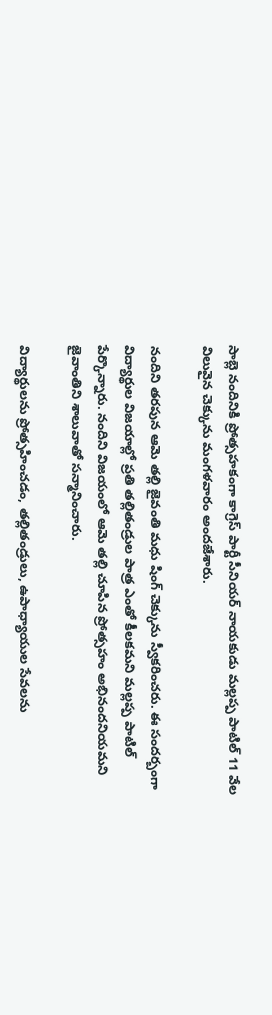సాబ్లె నందినికి ప్రోత్సహకంగా కాగ్రెస్ పార్టీ సీనియర్ నాయకుడు మల్లప్ప పాటిల్ 11 వేల విలువైన చెక్కును మంగళవారం అందజేశారు.

నందిని తరపున ఆమె తల్లి జైవంతి మధు షింగ్ చెక్కును స్వీకరించరు. ఈ సందర్బంగా విద్యార్థుల విజయాల్లో ప్రతి తల్లితండ్రుల పాత్ర ఎంతో కీలకమని మల్లప్ప పాటిల్ పేర్కొన్నారు. నందిని విజయంలో ఆమె తల్లి చూపిన ప్రోత్సహం అభినందనియమని జైవాంతిని శాలువాతో సన్మానించారు.

విద్యార్థులను ప్రోత్సహించడం, తల్లితండ్రులు, ఉపాధ్యాయుల సేవలను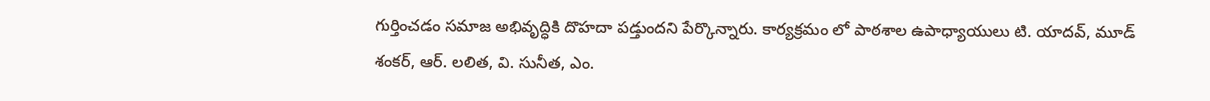గుర్తించడం సమాజ అభివృద్ధికి దొహదా పడ్తుందని పేర్కొన్నారు. కార్యక్రమం లో పాఠశాల ఉపాధ్యాయులు టి. యాదవ్, మూడ్ శంకర్, ఆర్. లలిత, వి. సునీత, ఎం.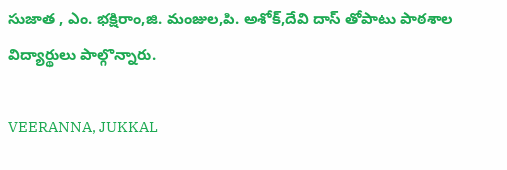సుజాత , ఎం. భక్షిరాం,జి. మంజుల,పి. అశోక్,దేవి దాస్ తోపాటు పాఠశాల విద్యార్థులు పాల్గొన్నారు.

VEERANNA, JUKKAL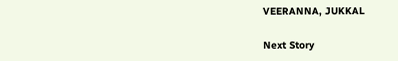VEERANNA, JUKKAL

Next Story